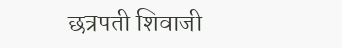छत्रपती शिवाजी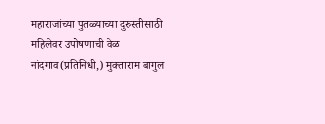महाराजांच्या पुतळ्याच्या दुरुस्तीसाठी महिलेवर उपोषणाची वेळ
नांदगाव(प्रतिनिधी,) मुक्ताराम बागुल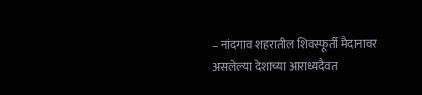– नांदगाव शहरातील शिवस्फूर्ती मैदानावर असलेल्या देशाच्या आराध्यदैवत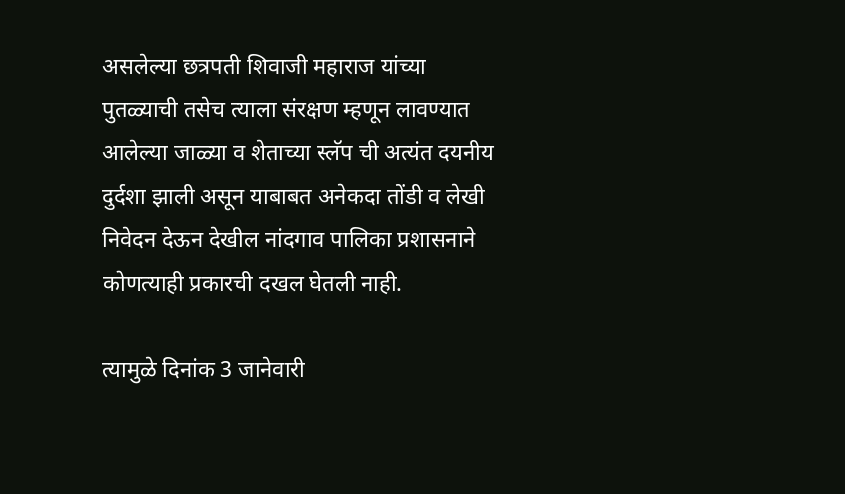असलेल्या छत्रपती शिवाजी महाराज यांच्या पुतळ्याची तसेच त्याला संरक्षण म्हणून लावण्यात आलेल्या जाळ्या व शेताच्या स्लॅप ची अत्यंत दयनीय दुर्दशा झाली असून याबाबत अनेकदा तोंडी व लेखी निवेदन देऊन देखील नांदगाव पालिका प्रशासनाने कोणत्याही प्रकारची दखल घेतली नाही.

त्यामुळे दिनांक 3 जानेवारी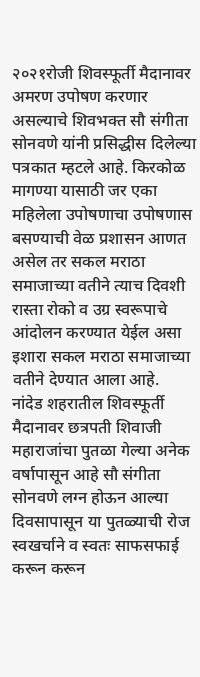२०२१रोजी शिवस्फूर्ती मैदानावर अमरण उपोषण करणार असल्याचे शिवभक्त सौ संगीता सोनवणे यांनी प्रसिद्धीस दिलेल्या पत्रकात म्हटले आहे. किरकोळ मागण्या यासाठी जर एका महिलेला उपोषणाचा उपोषणास बसण्याची वेळ प्रशासन आणत असेल तर सकल मराठा समाजाच्या वतीने त्याच दिवशी रास्ता रोको व उग्र स्वरूपाचे आंदोलन करण्यात येईल असा इशारा सकल मराठा समाजाच्या वतीने देण्यात आला आहे.
नांदेड शहरातील शिवस्फूर्ती मैदानावर छत्रपती शिवाजी महाराजांचा पुतळा गेल्या अनेक वर्षापासून आहे सौ संगीता सोनवणे लग्न होऊन आल्या दिवसापासून या पुतळ्याची रोज स्वखर्चाने व स्वतः साफसफाई करून करून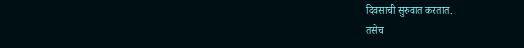दिवसाची सुरुवात करतात.
तसेच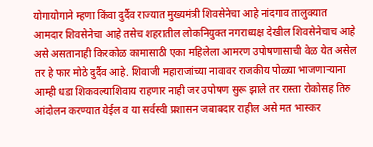योगायोगाने म्हणा किंवा दुर्दैव राज्यात मुख्यमंत्री शिवसेनेचा आहे नांदगाव तालुक्यात आमदार शिवसेनेचा आहे तसेच शहरातील लोकनियुक्त नगराध्यक्ष देखील शिवसेनेचाच आहे असे असतानाही किरकोळ कामासाठी एका महिलेला आमरण उपोषणासाची वेळ येत असेल तर हे फार मोठे दुर्दैव आहे. शिवाजी महाराजांच्या नावावर राजकीय पोळ्या भाजणाऱ्याना आम्ही धडा शिकवल्याशिवाय राहणार नाही जर उपोषण सुरू झाले तर रास्ता रोकोसह तिरु आंदोलन करण्यात येईल व या सर्वस्वी प्रशासन जबाबदार राहील असे मत भास्कर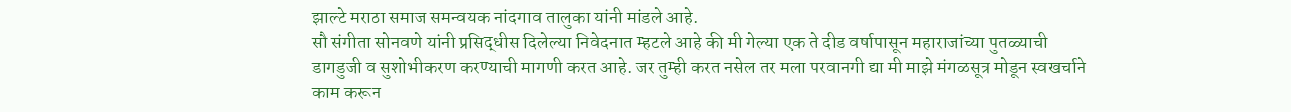झाल्टे मराठा समाज समन्वयक नांदगाव तालुका यांनी मांडले आहे.
सौ संगीता सोनवणे यांनी प्रसिद्धीस दिलेल्या निवेदनात म्हटले आहे की मी गेल्या एक ते दीड वर्षापासून महाराजांच्या पुतळ्याची डागडुजी व सुशोभीकरण करण्याची मागणी करत आहे. जर तुम्ही करत नसेल तर मला परवानगी द्या मी माझे मंगळसूत्र मोडून स्वखर्चाने काम करून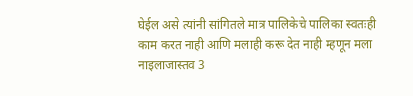घेईल असे त्यांनी सांगितले मात्र पालिकेचे पालिका स्वतःही काम करत नाही आणि मलाही करू देत नाही म्हणून मला नाइलाजास्तव 3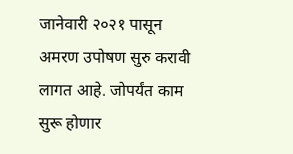जानेवारी २०२१ पासून अमरण उपोषण सुरु करावी लागत आहे. जोपर्यंत काम सुरू होणार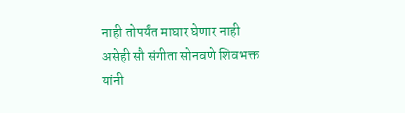नाही तोपर्यंत माघार घेणार नाही असेही सौ संगीता सोनवणे शिवभक्त यांनी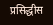प्रसिद्धीस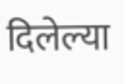दिलेल्या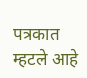पत्रकात म्हटले आहे